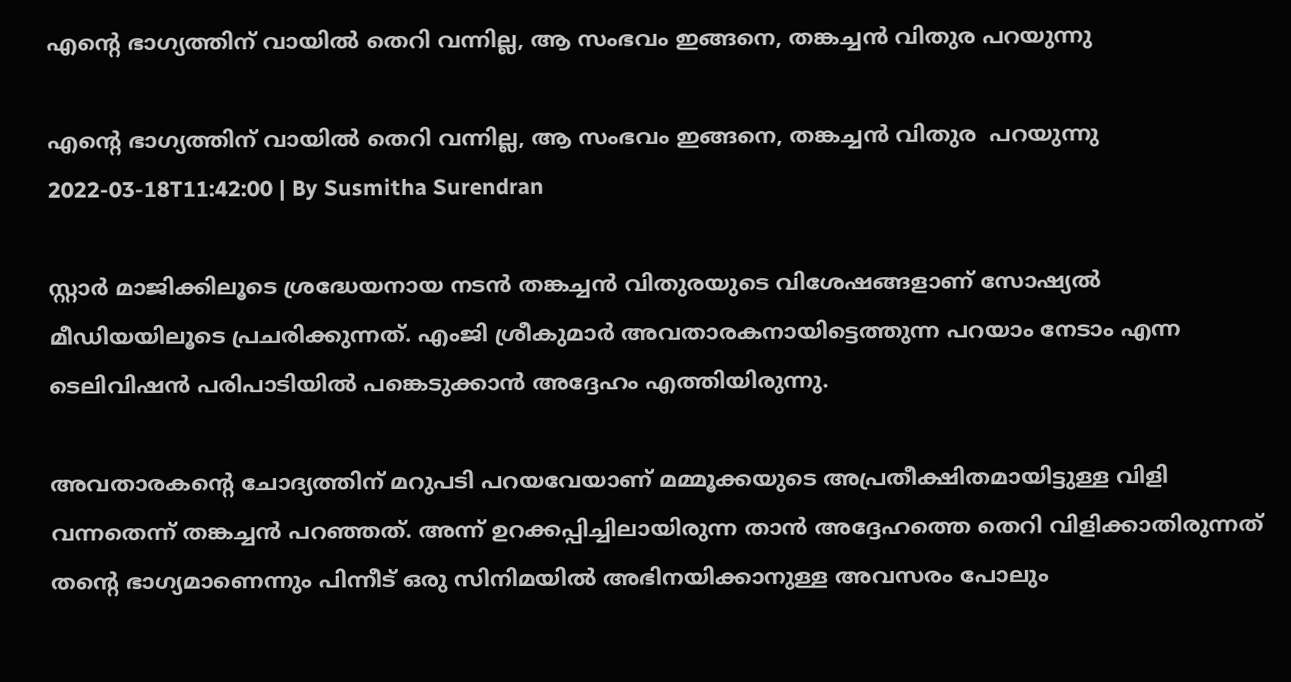എൻ്റെ ഭാഗ്യത്തിന് വായില്‍ തെറി വന്നില്ല, ആ സംഭവം ഇങ്ങനെ, തങ്കച്ചന്‍ വിതുര പറയുന്നു

എൻ്റെ ഭാഗ്യത്തിന് വായില്‍ തെറി വന്നില്ല, ആ സംഭവം ഇങ്ങനെ, തങ്കച്ചന്‍ വിതുര  പറയുന്നു
2022-03-18T11:42:00 | By Susmitha Surendran

സ്റ്റാര്‍ മാജിക്കിലൂടെ ശ്രദ്ധേയനായ നടന്‍ തങ്കച്ചന്‍ വിതുരയുടെ വിശേഷങ്ങളാണ് സോഷ്യല്‍ മീഡിയയിലൂടെ പ്രചരിക്കുന്നത്. എംജി ശ്രീകുമാര്‍ അവതാരകനായിട്ടെത്തുന്ന പറയാം നേടാം എന്ന ടെലിവിഷന്‍ പരിപാടിയില്‍ പങ്കെടുക്കാന്‍ അദ്ദേഹം എത്തിയിരുന്നു.

അവതാരകന്റെ ചോദ്യത്തിന് മറുപടി പറയവേയാണ് മമ്മൂക്കയുടെ അപ്രതീക്ഷിതമായിട്ടുള്ള വിളി വന്നതെന്ന് തങ്കച്ചന്‍ പറഞ്ഞത്. അന്ന് ഉറക്കപ്പിച്ചിലായിരുന്ന താൻ അദ്ദേഹത്തെ തെറി വിളിക്കാതിരുന്നത് തൻ്റെ ഭാഗ്യമാണെന്നും പിന്നീട് ഒരു സിനിമയിൽ അഭിനയിക്കാനുള്ള അവസരം പോലും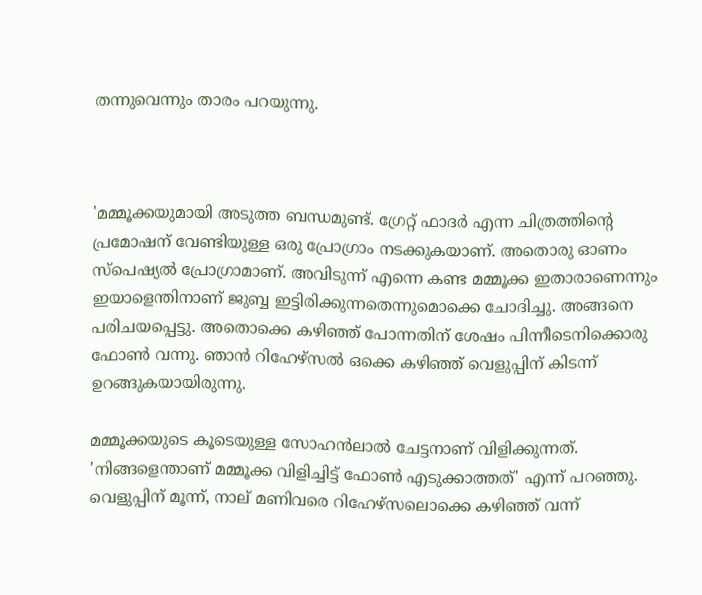തന്നുവെന്നും താരം പറയുന്നു.



'മമ്മൂക്കയുമായി അടുത്ത ബന്ധമുണ്ട്. ഗ്രേറ്റ് ഫാദര്‍ എന്ന ചിത്രത്തിന്റെ പ്രമോഷന് വേണ്ടിയുള്ള ഒരു പ്രോഗ്രാം നടക്കുകയാണ്. അതൊരു ഓണം സ്പെഷ്യല്‍ പ്രോഗ്രാമാണ്. അവിടുന്ന് എന്നെ കണ്ട മമ്മൂക്ക ഇതാരാണെന്നും ഇയാളെന്തിനാണ് ജുബ്ബ ഇട്ടിരിക്കുന്നതെന്നുമൊക്കെ ചോദിച്ചു. അങ്ങനെ പരിചയപ്പെട്ടു. അതൊക്കെ കഴിഞ്ഞ് പോന്നതിന് ശേഷം പിന്നീടെനിക്കൊരു ഫോണ്‍ വന്നു. ഞാന്‍ റിഹേഴ്‌സല്‍ ഒക്കെ കഴിഞ്ഞ് വെളുപ്പിന് കിടന്ന് ഉറങ്ങുകയായിരുന്നു.

മമ്മൂക്കയുടെ കൂടെയുള്ള സോഹന്‍ലാല്‍ ചേട്ടനാണ് വിളിക്കുന്നത്. 'നിങ്ങളെന്താണ് മമ്മൂക്ക വിളിച്ചിട്ട് ഫോണ്‍ എടുക്കാത്തത്' എന്ന് പറഞ്ഞു. വെളുപ്പിന് മൂന്ന്, നാല് മണിവരെ റിഹേഴ്‌സലൊക്കെ കഴിഞ്ഞ് വന്ന്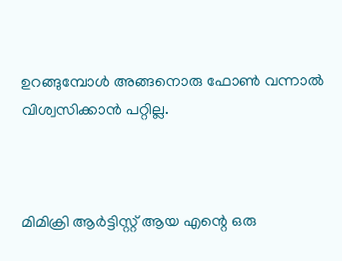ഉറങ്ങുമ്പോള്‍ അങ്ങനൊരു ഫോണ്‍ വന്നാല്‍ വിശ്വസിക്കാന്‍ പറ്റില്ല.



മിമിക്രി ആര്‍ട്ടിസ്റ്റ് ആയ എന്റെ ഒരു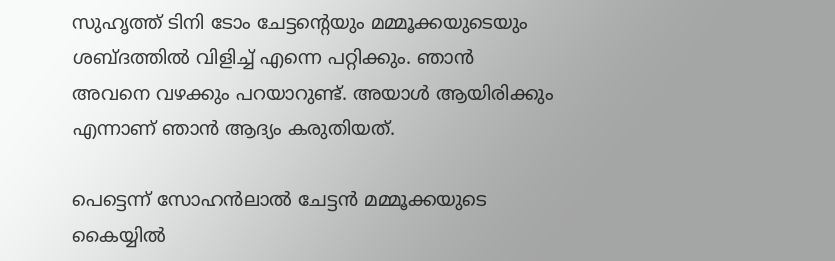സുഹൃത്ത് ടിനി ടോം ചേട്ടന്റെയും മമ്മൂക്കയുടെയും ശബ്ദത്തില്‍ വിളിച്ച് എന്നെ പറ്റിക്കും. ഞാന്‍ അവനെ വഴക്കും പറയാറുണ്ട്. അയാള്‍ ആയിരിക്കും എന്നാണ് ഞാന്‍ ആദ്യം കരുതിയത്.

പെട്ടെന്ന് സോഹന്‍ലാല്‍ ചേട്ടന്‍ മമ്മൂക്കയുടെ കൈയ്യില്‍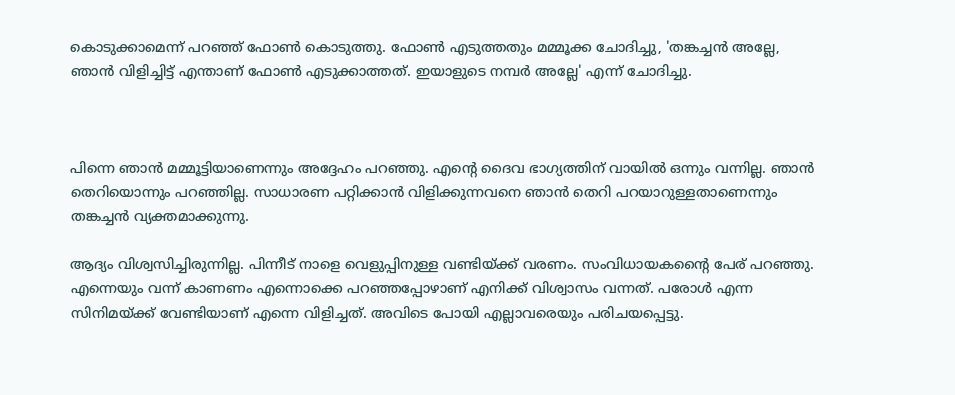കൊടുക്കാമെന്ന് പറഞ്ഞ് ഫോണ്‍ കൊടുത്തു. ഫോണ്‍ എടുത്തതും മമ്മൂക്ക ചോദിച്ചു, 'തങ്കച്ചന്‍ അല്ലേ, ഞാന്‍ വിളിച്ചിട്ട് എന്താണ് ഫോണ്‍ എടുക്കാത്തത്. ഇയാളുടെ നമ്പര്‍ അല്ലേ' എന്ന് ചോദിച്ചു.



പിന്നെ ഞാന്‍ മമ്മൂട്ടിയാണെന്നും അദ്ദേഹം പറഞ്ഞു. എന്റെ ദൈവ ഭാഗ്യത്തിന് വായില്‍ ഒന്നും വന്നില്ല. ഞാന്‍ തെറിയൊന്നും പറഞ്ഞില്ല. സാധാരണ പറ്റിക്കാന്‍ വിളിക്കുന്നവനെ ഞാന്‍ തെറി പറയാറുള്ളതാണെന്നും തങ്കച്ചന്‍ വ്യക്തമാക്കുന്നു.

ആദ്യം വിശ്വസിച്ചിരുന്നില്ല. പിന്നീട് നാളെ വെളുപ്പിനുള്ള വണ്ടിയ്ക്ക് വരണം. സംവിധായകന്റൈ പേര് പറഞ്ഞു. എന്നെയും വന്ന് കാണണം എന്നൊക്കെ പറഞ്ഞപ്പോഴാണ് എനിക്ക് വിശ്വാസം വന്നത്. പരോള്‍ എന്ന സിനിമയ്ക്ക് വേണ്ടിയാണ് എന്നെ വിളിച്ചത്. അവിടെ പോയി എല്ലാവരെയും പരിചയപ്പെട്ടു.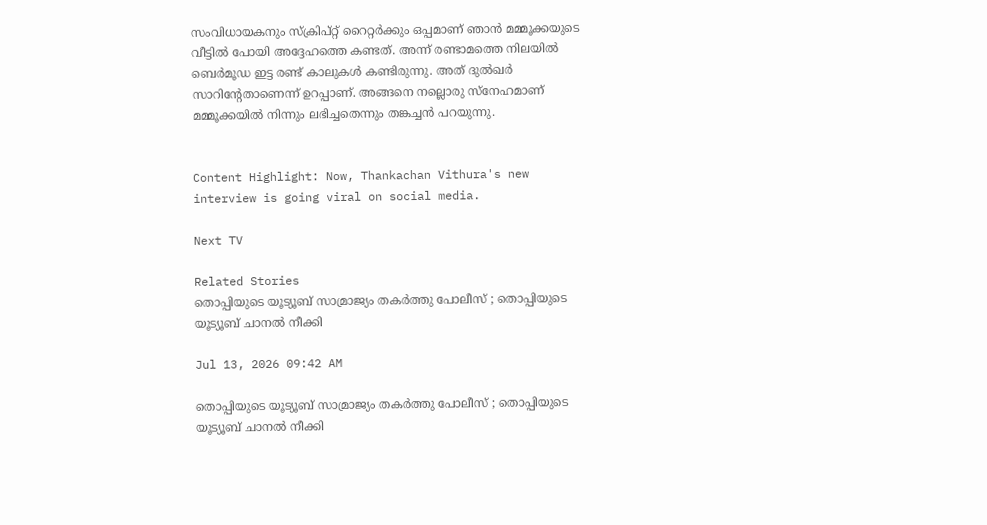സംവിധായകനും സ്‌ക്രിപ്റ്റ് റൈറ്റര്‍ക്കും ഒപ്പമാണ് ഞാന്‍ മമ്മൂക്കയുടെ വീട്ടില്‍ പോയി അദ്ദേഹത്തെ കണ്ടത്. അന്ന് രണ്ടാമത്തെ നിലയില്‍ ബെര്‍മൂഡ ഇട്ട രണ്ട് കാലുകള്‍ കണ്ടിരുന്നു. അത് ദുല്‍ഖര്‍ സാറിന്റേതാണെന്ന് ഉറപ്പാണ്. അങ്ങനെ നല്ലൊരു സ്‌നേഹമാണ് മമ്മൂക്കയില്‍ നിന്നും ലഭിച്ചതെന്നും തങ്കച്ചന്‍ പറയുന്നു.


Content Highlight: Now, Thankachan Vithura's new interview is going viral on social media.

Next TV

Related Stories
തൊപ്പിയുടെ യൂട്യൂബ് സാമ്രാജ്യം തകർത്തു പോലീസ് ; തൊപ്പിയുടെ യൂട്യൂബ് ചാനല്‍ നീക്കി

Jul 13, 2026 09:42 AM

തൊപ്പിയുടെ യൂട്യൂബ് സാമ്രാജ്യം തകർത്തു പോലീസ് ; തൊപ്പിയുടെ യൂട്യൂബ് ചാനല്‍ നീക്കി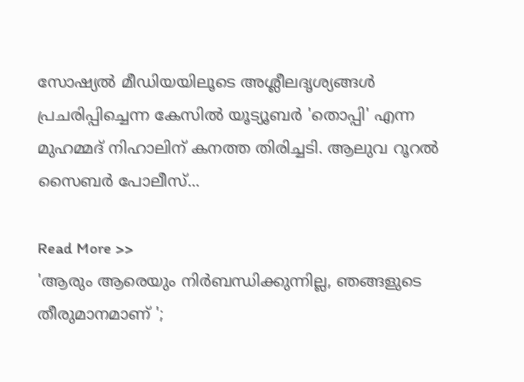സോഷ്യൽ മീഡിയയിലൂടെ അശ്ലീലദൃശ്യങ്ങൾ പ്രചരിപ്പിച്ചെന്ന കേസിൽ യൂട്യൂബർ 'തൊപ്പി' എന്ന മുഹമ്മദ് നിഹാലിന് കനത്ത തിരിച്ചടി. ആലുവ റൂറൽ സൈബർ പോലീസ്...

Read More >>
'ആരും ആരെയും നിർബന്ധിക്കുന്നില്ല, ഞങ്ങളുടെ തീരുമാനമാണ് ';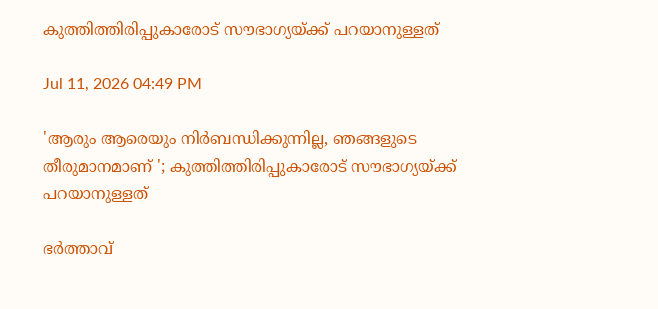കുത്തിത്തിരിപ്പുകാരോട് സൗഭാഗ്യയ്ക്ക് പറയാനുള്ളത്

Jul 11, 2026 04:49 PM

'ആരും ആരെയും നിർബന്ധിക്കുന്നില്ല, ഞങ്ങളുടെ തീരുമാനമാണ് '; കുത്തിത്തിരിപ്പുകാരോട് സൗഭാഗ്യയ്ക്ക് പറയാനുള്ളത്

ഭർത്താവ്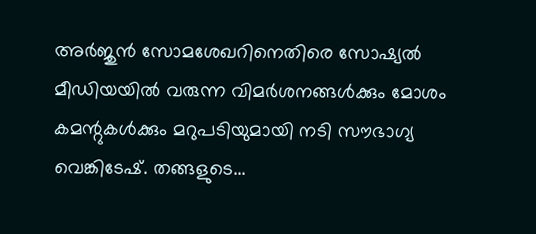അർജുൻ സോമശേഖറിനെതിരെ സോഷ്യൽ മീഡിയയിൽ വരുന്ന വിമർശനങ്ങൾക്കും മോശം കമന്റുകൾക്കും മറുപടിയുമായി നടി സൗഭാഗ്യ വെങ്കിടേഷ്. തങ്ങളുടെ...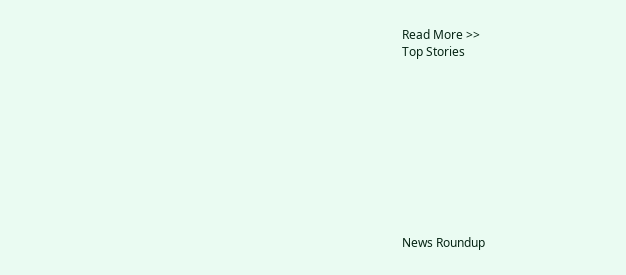Read More >>
Top Stories










News Roundup